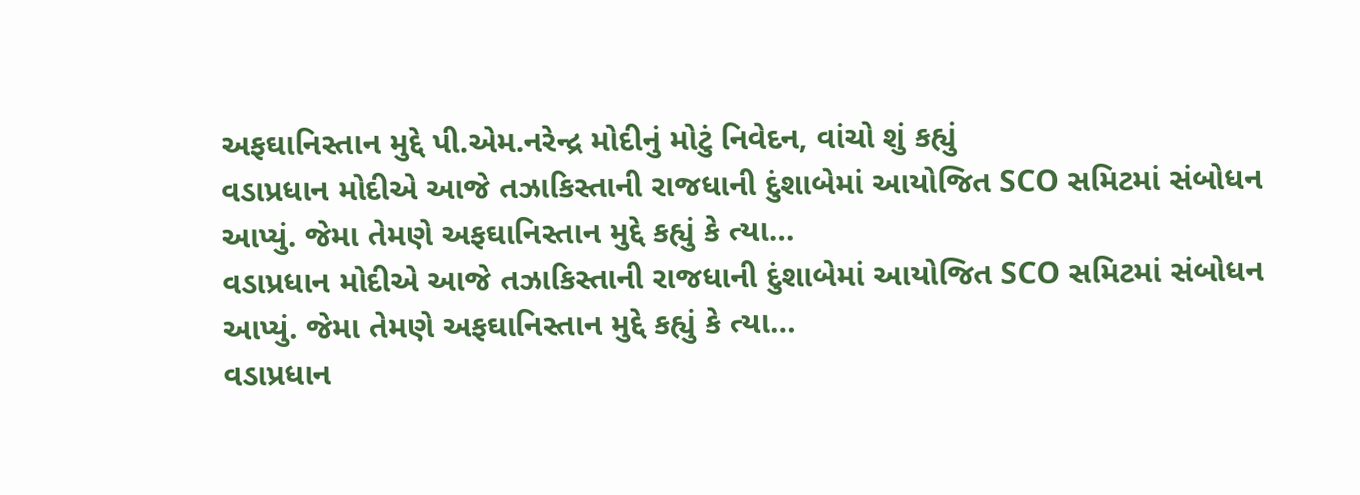અફઘાનિસ્તાન મુદ્દે પી.એમ.નરેન્દ્ર મોદીનું મોટું નિવેદન, વાંચો શું કહ્યું
વડાપ્રધાન મોદીએ આજે તઝાકિસ્તાની રાજધાની દુંશાબેમાં આયોજિત SCO સમિટમાં સંબોધન આપ્યું. જેમા તેમણે અફઘાનિસ્તાન મુદ્દે કહ્યું કે ત્યા…
વડાપ્રધાન મોદીએ આજે તઝાકિસ્તાની રાજધાની દુંશાબેમાં આયોજિત SCO સમિટમાં સંબોધન આપ્યું. જેમા તેમણે અફઘાનિસ્તાન મુદ્દે કહ્યું કે ત્યા…
વડાપ્રધાન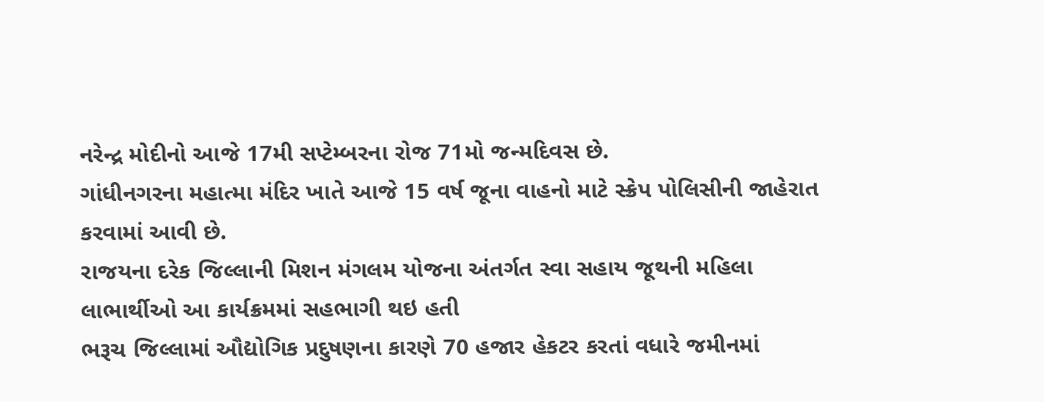નરેન્દ્ર મોદીનો આજે 17મી સપ્ટેમ્બરના રોજ 71મો જન્મદિવસ છે.
ગાંધીનગરના મહાત્મા મંદિર ખાતે આજે 15 વર્ષ જૂના વાહનો માટે સ્ક્રેપ પોલિસીની જાહેરાત કરવામાં આવી છે.
રાજયના દરેક જિલ્લાની મિશન મંગલમ યોજના અંતર્ગત સ્વા સહાય જૂથની મહિલા લાભાર્થીઓ આ કાર્યક્રમમાં સહભાગી થઇ હતી
ભરૂચ જિલ્લામાં ઔદ્યોગિક પ્રદુષણના કારણે 70 હજાર હેકટર કરતાં વધારે જમીનમાં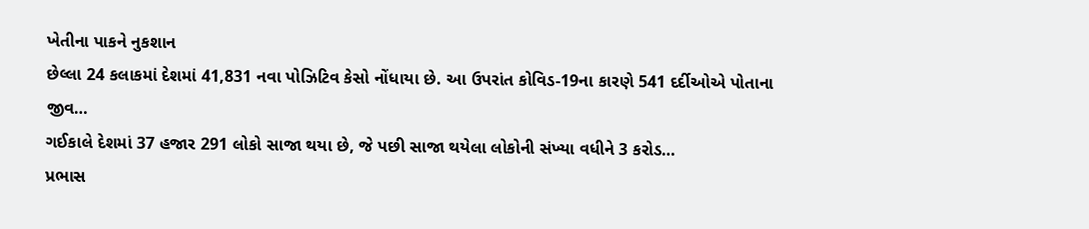ખેતીના પાકને નુકશાન
છેલ્લા 24 કલાકમાં દેશમાં 41,831 નવા પોઝિટિવ કેસો નોંધાયા છે. આ ઉપરાંત કોવિડ-19ના કારણે 541 દર્દીઓએ પોતાના જીવ…
ગઈકાલે દેશમાં 37 હજાર 291 લોકો સાજા થયા છે, જે પછી સાજા થયેલા લોકોની સંખ્યા વધીને 3 કરોડ…
પ્રભાસ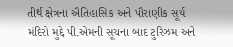તીર્થ ક્ષેત્રના ઐતિહાસિક અને પૌરાણીક સૂર્ય મંદિરો મુદ્દે પી.એમની સૂચના બાદ ટુરિઝમ અને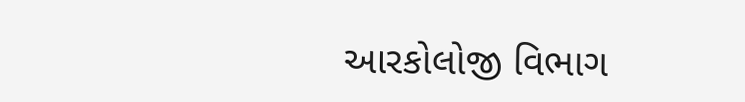આરકોલોજી વિભાગ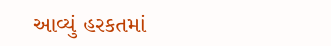આવ્યું હરકતમાં